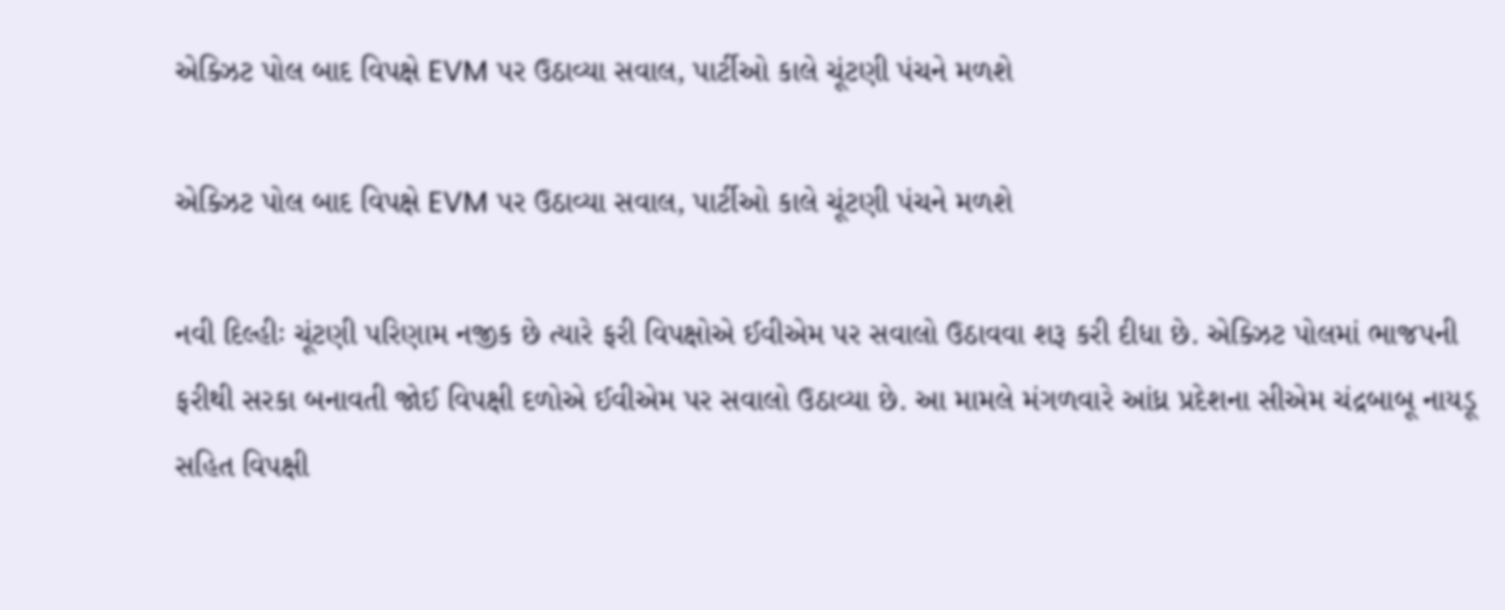એક્ઝિટ પોલ બાદ વિપક્ષે EVM પર ઉઠાવ્યા સવાલ, પાર્ટીઓ કાલે ચૂંટણી પંચને મળશે

એક્ઝિટ પોલ બાદ વિપક્ષે EVM પર ઉઠાવ્યા સવાલ, પાર્ટીઓ કાલે ચૂંટણી પંચને મળશે

નવી દિલ્હીઃ ચૂંટણી પરિણામ નજીક છે ત્યારે ફરી વિપક્ષોએ ઈવીએમ પર સવાલો ઉઠાવવા શરૂ કરી દીધા છે. એક્ઝિટ પોલમાં ભાજપની ફરીથી સરકા બનાવતી જોઈ વિપક્ષી દળોએ ઈવીએમ પર સવાલો ઉઠાવ્યા છે. આ મામલે મંગળવારે આંધ્ર પ્રદેશના સીએમ ચંદ્રબાબૂ નાયડૂ સહિત વિપક્ષી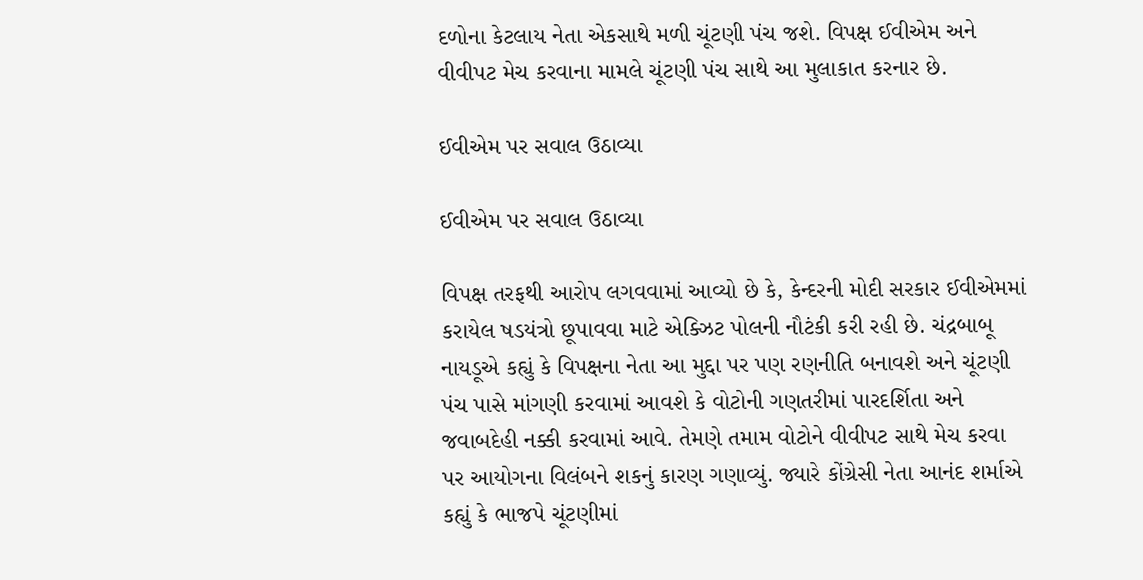દળોના કેટલાય નેતા એકસાથે મળી ચૂંટણી પંચ જશે. વિપક્ષ ઈવીએમ અને વીવીપટ મેચ કરવાના મામલે ચૂંટણી પંચ સાથે આ મુલાકાત કરનાર છે.

ઈવીએમ પર સવાલ ઉઠાવ્યા

ઈવીએમ પર સવાલ ઉઠાવ્યા

વિપક્ષ તરફથી આરોપ લગવવામાં આવ્યો છે કે, કેન્દરની મોદી સરકાર ઈવીએમમાં કરાયેલ ષડયંત્રો છૂપાવવા માટે એક્ઝિટ પોલની નૌટંકી કરી રહી છે. ચંદ્રબાબૂ નાયડૂએ કહ્યું કે વિપક્ષના નેતા આ મુદ્દા પર પણ રણનીતિ બનાવશે અને ચૂંટણી પંચ પાસે માંગણી કરવામાં આવશે કે વોટોની ગણતરીમાં પારદર્શિતા અને જવાબદેહી નક્કી કરવામાં આવે. તેમણે તમામ વોટોને વીવીપટ સાથે મેચ કરવા પર આયોગના વિલંબને શકનું કારણ ગણાવ્યું. જ્યારે કોંગ્રેસી નેતા આનંદ શર્માએ કહ્યું કે ભાજપે ચૂંટણીમાં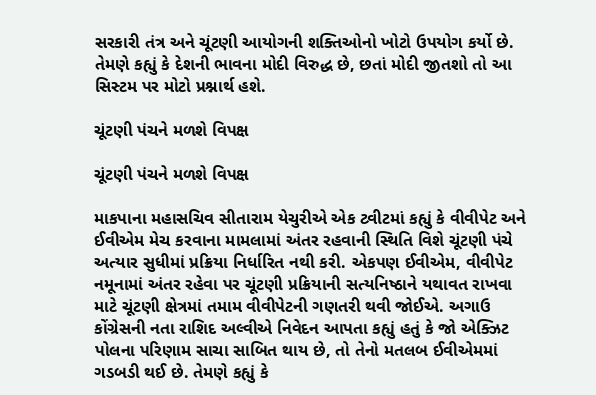સરકારી તંત્ર અને ચૂંટણી આયોગની શક્તિઓનો ખોટો ઉપયોગ કર્યો છે. તેમણે કહ્યું કે દેશની ભાવના મોદી વિરુદ્ધ છે, છતાં મોદી જીતશો તો આ સિસ્ટમ પર મોટો પ્રશ્નાર્થ હશે.

ચૂંટણી પંચને મળશે વિપક્ષ

ચૂંટણી પંચને મળશે વિપક્ષ

માકપાના મહાસચિવ સીતારામ યેચુરીએ એક ટ્વીટમાં કહ્યું કે વીવીપેટ અને ઈવીએમ મેચ કરવાના મામલામાં અંતર રહવાની સ્થિતિ વિશે ચૂંટણી પંચે અત્યાર સુધીમાં પ્રક્રિયા નિર્ધારિત નથી કરી. એકપણ ઈવીએમ, વીવીપેટ નમૂનામાં અંતર રહેવા પર ચૂંટણી પ્રક્રિયાની સત્યનિષ્ઠાને યથાવત રાખવા માટે ચૂંટણી ક્ષેત્રમાં તમામ વીવીપેટની ગણતરી થવી જોઈએ. અગાઉ કોંગ્રેસની નતા રાશિદ અલ્વીએ નિવેદન આપતા કહ્યું હતું કે જો એક્ઝિટ પોલના પરિણામ સાચા સાબિત થાય છે, તો તેનો મતલબ ઈવીએમમાં ગડબડી થઈ છે. તેમણે કહ્યું કે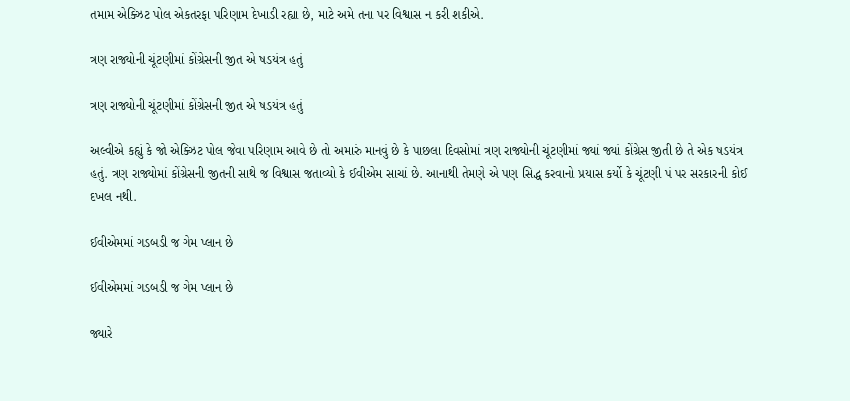તમામ એક્ઝિટ પોલ એકતરફા પરિણામ દેખાડી રહ્યા છે, માટે અમે તના પર વિશ્વાસ ન કરી શકીએ.

ત્રણ રાજ્યોની ચૂંટણીમાં કોંગ્રેસની જીત એ ષડયંત્ર હતું

ત્રણ રાજ્યોની ચૂંટણીમાં કોંગ્રેસની જીત એ ષડયંત્ર હતું

અલ્વીએ કહ્યું કે જો એક્ઝિટ પોલ જેવા પરિણામ આવે છે તો અમારું માનવું છે કે પાછલા દિવસોમાં ત્રણ રાજ્યોની ચૂંટણીમાં જ્યાં જ્યાં કોંગ્રેસ જીતી છે તે એક ષડયંત્ર હતું. ત્રણ રાજ્યોમાં કોંગ્રેસની જીતની સાથે જ વિશ્વાસ જતાવ્યો કે ઈવીએમ સાચાં છે. આનાથી તેમણે એ પણ સિદ્ધ કરવાનો પ્રયાસ કર્યો કે ચૂંટણી પં પર સરકારની કોઈ દખલ નથી.

ઈવીએમમાં ગડબડી જ ગેમ પ્લાન છે

ઈવીએમમાં ગડબડી જ ગેમ પ્લાન છે

જ્યારે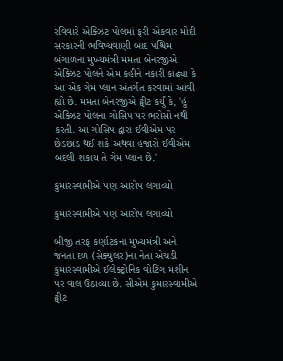રવિવારે એક્ઝિટ પોલમાં ફરી એકવાર મોદી સરકારની ભવિષ્યવાણી બાદ પશ્ચિમ બંગાળના મુખ્યમંત્રી મમતા બેનરજીએ એક્ઝિટ પોલને એમ કહીને નકારી કાઢ્યા કે આ એક ગેમ પ્લાન અંતર્ગત કરવામાં આવી હ્યો છે. મમતા બેનરજીએ ટ્વીટ કર્યું કે, 'હું એક્ઝિટ પોલના ગોસિપ પર ભરોસો નથી કરતી. આ ગોસિપ દ્વારા ઈવીએમ પર છેડછાડ થઈ શકે અથવા હજારો ઈવીએમ બદલી શકાય તે ગેમ પ્લાન છે.'

કુમારસ્વામીએ પણ આરોપ લગાવ્યો

કુમારસ્વામીએ પણ આરોપ લગાવ્યો

બીજી તરફ કર્ણાટકના મુખ્યમંત્રી અને જનતા દળ (સેક્યુલર)ના નેતા એચડી કુમારસ્વામીએ ઈલેક્ટ્રોનિક વોટિંગ મશીન પર વાલ ઉઠાવ્યા છે. સીએમ કુમારસ્વામીએ ટ્વીટ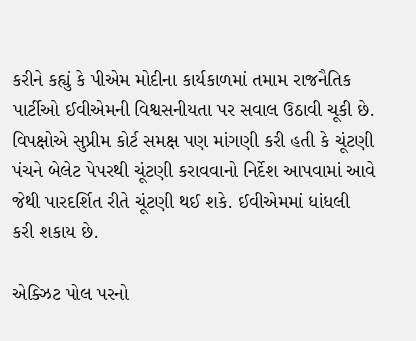કરીને કહ્યું કે પીએમ મોદીના કાર્યકાળમાં તમામ રાજનૈતિક પાર્ટીઓ ઈવીએમની વિશ્વસનીયતા પર સવાલ ઉઠાવી ચૂકી છે. વિપક્ષોએ સુપ્રીમ કોર્ટ સમક્ષ પણ માંગણી કરી હતી કે ચૂંટણી પંચને બેલેટ પેપરથી ચૂંટણી કરાવવાનો નિર્દેશ આપવામાં આવે જેથી પારદર્શિત રીતે ચૂંટણી થઈ શકે. ઈવીએમમાં ધાંધલી કરી શકાય છે.

એક્ઝિટ પોલ પરનો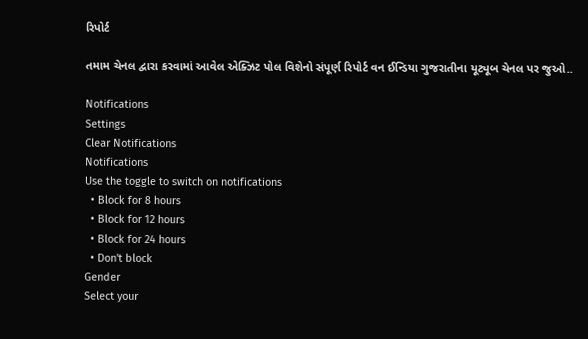રિપોર્ટ

તમામ ચેનલ દ્વારા કરવામાં આવેલ એક્ઝિટ પોલ વિશેનો સંપૂર્ણ રિપોર્ટ વન ઈન્ડિયા ગુજરાતીના યૂટ્યૂબ ચેનલ પર જુઓ..

Notifications
Settings
Clear Notifications
Notifications
Use the toggle to switch on notifications
  • Block for 8 hours
  • Block for 12 hours
  • Block for 24 hours
  • Don't block
Gender
Select your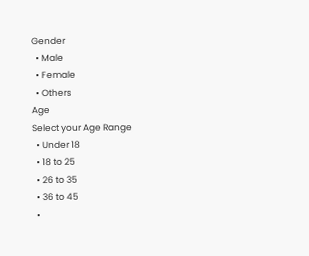Gender
  • Male
  • Female
  • Others
Age
Select your Age Range
  • Under 18
  • 18 to 25
  • 26 to 35
  • 36 to 45
  •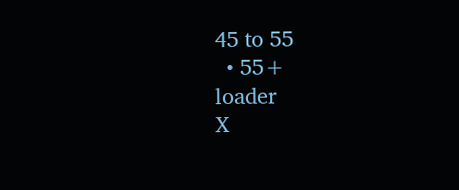45 to 55
  • 55+
loader
X